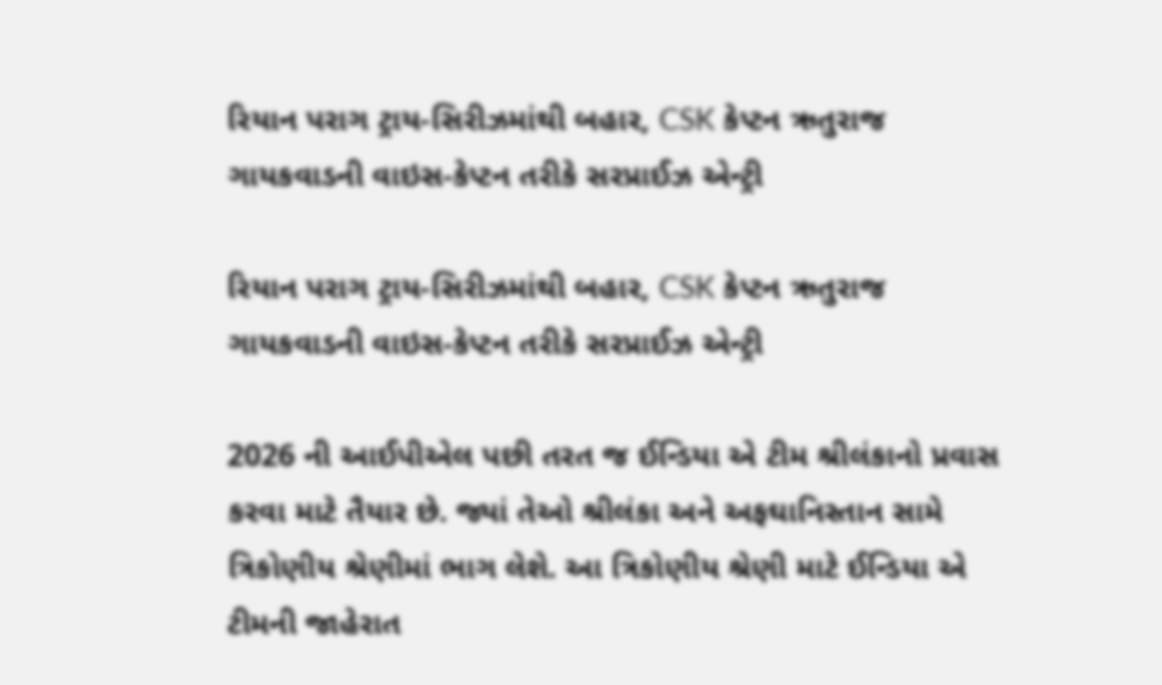રિયાન પરાગ ટ્રાય-સિરીઝમાંથી બહાર, CSK કેપ્ટન ઋતુરાજ ગાયકવાડની વાઇસ-કેપ્ટન તરીકે સરપ્રાઈઝ એન્ટ્રી

રિયાન પરાગ ટ્રાય-સિરીઝમાંથી બહાર, CSK કેપ્ટન ઋતુરાજ ગાયકવાડની વાઇસ-કેપ્ટન તરીકે સરપ્રાઈઝ એન્ટ્રી

2026 ની આઈપીએલ પછી તરત જ ઈન્ડિયા એ ટીમ શ્રીલંકાનો પ્રવાસ કરવા માટે તૈયાર છે. જ્યાં તેઓ શ્રીલંકા અને અફઘાનિસ્તાન સામે ત્રિકોણીય શ્રેણીમાં ભાગ લેશે. આ ત્રિકોણીય શ્રેણી માટે ઈન્ડિયા એ ટીમની જાહેરાત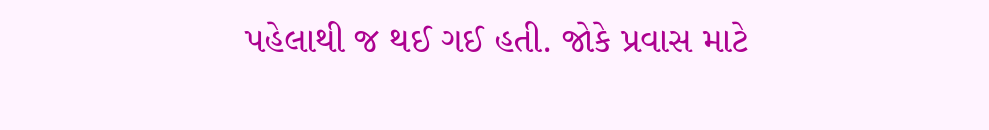પહેલાથી જ થઈ ગઈ હતી. જોકે પ્રવાસ માટે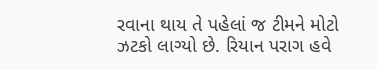રવાના થાય તે પહેલાં જ ટીમને મોટો ઝટકો લાગ્યો છે. રિયાન પરાગ હવે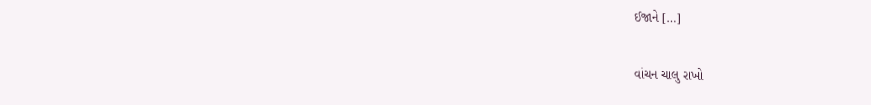ઈજાને […]

વાંચન ચાલુ રાખો